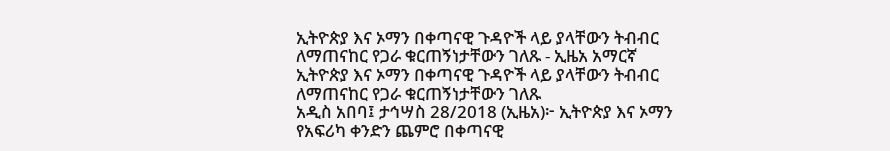ኢትዮጵያ እና ኦማን በቀጣናዊ ጉዳዮች ላይ ያላቸውን ትብብር ለማጠናከር የጋራ ቁርጠኝነታቸውን ገለጹ - ኢዜአ አማርኛ
ኢትዮጵያ እና ኦማን በቀጣናዊ ጉዳዮች ላይ ያላቸውን ትብብር ለማጠናከር የጋራ ቁርጠኝነታቸውን ገለጹ
አዲስ አበባ፤ ታኅሣስ 28/2018 (ኢዜአ)፦ ኢትዮጵያ እና ኦማን የአፍሪካ ቀንድን ጨምሮ በቀጣናዊ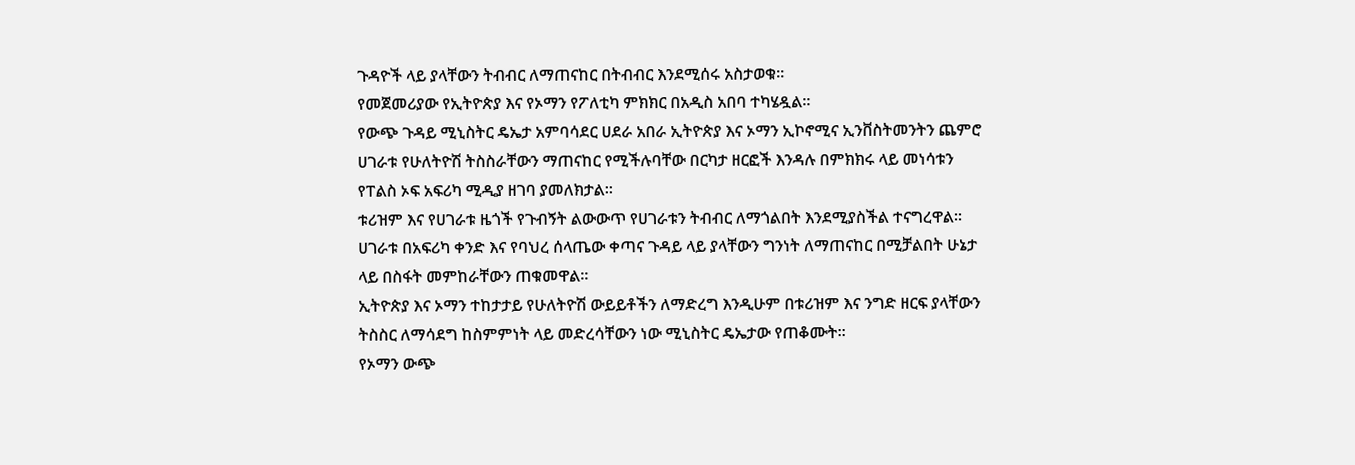ጉዳዮች ላይ ያላቸውን ትብብር ለማጠናከር በትብብር እንደሚሰሩ አስታወቁ።
የመጀመሪያው የኢትዮጵያ እና የኦማን የፖለቲካ ምክክር በአዲስ አበባ ተካሄዷል።
የውጭ ጉዳይ ሚኒስትር ዴኤታ አምባሳደር ሀደራ አበራ ኢትዮጵያ እና ኦማን ኢኮኖሚና ኢንቨስትመንትን ጨምሮ ሀገራቱ የሁለትዮሽ ትስስራቸውን ማጠናከር የሚችሉባቸው በርካታ ዘርፎች እንዳሉ በምክክሩ ላይ መነሳቱን የፐልስ ኦፍ አፍሪካ ሚዲያ ዘገባ ያመለክታል።
ቱሪዝም እና የሀገራቱ ዜጎች የጉብኝት ልውውጥ የሀገራቱን ትብብር ለማጎልበት እንደሚያስችል ተናግረዋል።
ሀገራቱ በአፍሪካ ቀንድ እና የባህረ ሰላጤው ቀጣና ጉዳይ ላይ ያላቸውን ግንነት ለማጠናከር በሚቻልበት ሁኔታ ላይ በስፋት መምከራቸውን ጠቁመዋል።
ኢትዮጵያ እና ኦማን ተከታታይ የሁለትዮሽ ውይይቶችን ለማድረግ እንዲሁም በቱሪዝም እና ንግድ ዘርፍ ያላቸውን ትስስር ለማሳደግ ከስምምነት ላይ መድረሳቸውን ነው ሚኒስትር ዴኤታው የጠቆሙት።
የኦማን ውጭ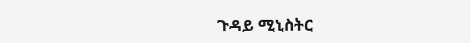ጉዳይ ሚኒስትር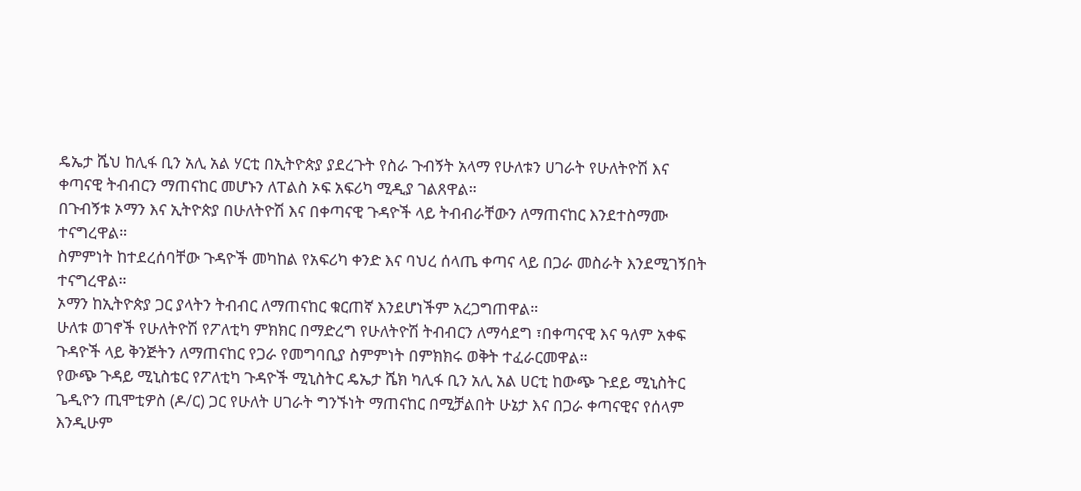ዴኤታ ሼህ ከሊፋ ቢን አሊ አል ሃርቲ በኢትዮጵያ ያደረጉት የስራ ጉብኝት አላማ የሁለቱን ሀገራት የሁለትዮሽ እና ቀጣናዊ ትብብርን ማጠናከር መሆኑን ለፐልስ ኦፍ አፍሪካ ሚዲያ ገልጸዋል።
በጉብኝቱ ኦማን እና ኢትዮጵያ በሁለትዮሽ እና በቀጣናዊ ጉዳዮች ላይ ትብብራቸውን ለማጠናከር እንደተስማሙ ተናግረዋል።
ስምምነት ከተደረሰባቸው ጉዳዮች መካከል የአፍሪካ ቀንድ እና ባህረ ሰላጤ ቀጣና ላይ በጋራ መስራት እንደሚገኝበት ተናግረዋል።
ኦማን ከኢትዮጵያ ጋር ያላትን ትብብር ለማጠናከር ቁርጠኛ እንደሆነችም አረጋግጠዋል።
ሁለቱ ወገኖች የሁለትዮሽ የፖለቲካ ምክክር በማድረግ የሁለትዮሽ ትብብርን ለማሳደግ ፣በቀጣናዊ እና ዓለም አቀፍ ጉዳዮች ላይ ቅንጅትን ለማጠናከር የጋራ የመግባቢያ ስምምነት በምክክሩ ወቅት ተፈራርመዋል።
የውጭ ጉዳይ ሚኒስቴር የፖለቲካ ጉዳዮች ሚኒስትር ዴኤታ ሼክ ካሊፋ ቢን አሊ አል ሀርቲ ከውጭ ጉደይ ሚኒስትር ጌዲዮን ጢሞቲዎስ (ዶ/ር) ጋር የሁለት ሀገራት ግንኙነት ማጠናከር በሚቻልበት ሁኔታ እና በጋራ ቀጣናዊና የሰላም እንዲሁም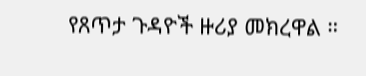የጸጥታ ጉዳዮች ዙሪያ መክረዋል ።